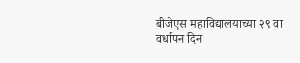बीजेएस महाविद्यालयाच्या २९ वा वर्धापन दिन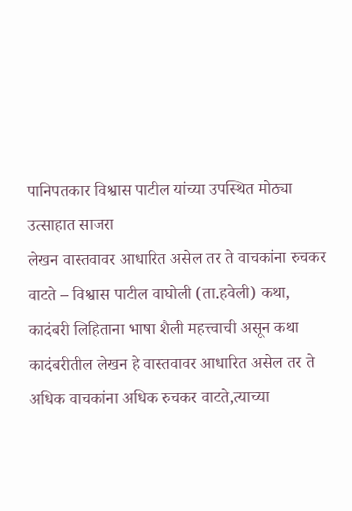पानिपतकार विश्वास पाटील यांच्या उपस्थित मोठ्या उत्साहात साजरा
लेखन वास्तवावर आधारित असेल तर ते वाचकांना रुचकर वाटते – विश्वास पाटील वाघोली (ता.हवेली) कथा, कादंबरी लिहिताना भाषा शैली महत्त्वाची असून कथा कादंबरीतील लेखन हे वास्तवावर आधारित असेल तर ते अधिक वाचकांना अधिक रुचकर वाटते,त्याच्या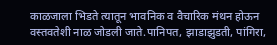काळजाला भिडते त्यातून भावनिक व वैचारिक मंथन होऊन वस्तवतेशी नाळ जोडली जाते.पानिपत, झाडाझुडती, पांगिरा,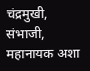चंद्रमुखी, संभाजी, महानायक अशा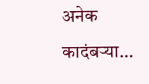अनेक कादंबऱ्या…